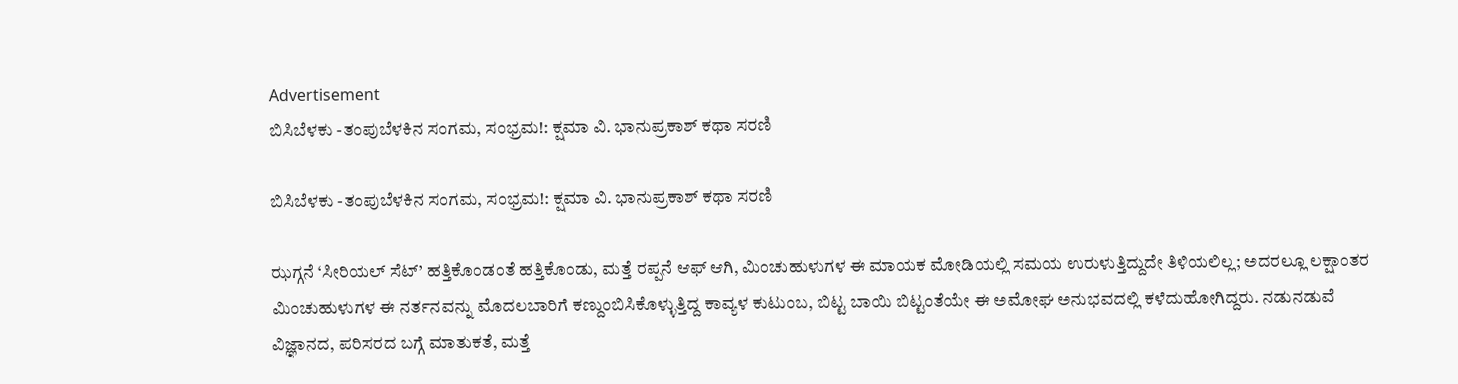Advertisement
ಬಿಸಿಬೆಳಕು -ತಂಪುಬೆಳಕಿನ ಸಂಗಮ, ಸಂಭ್ರಮ!: ಕ್ಷಮಾ ವಿ. ಭಾನುಪ್ರಕಾಶ್ ಕಥಾ ಸರಣಿ

ಬಿಸಿಬೆಳಕು -ತಂಪುಬೆಳಕಿನ ಸಂಗಮ, ಸಂಭ್ರಮ!: ಕ್ಷಮಾ ವಿ. ಭಾನುಪ್ರಕಾಶ್ ಕಥಾ ಸರಣಿ

ಝಗ್ಗನೆ ‘ಸೀರಿಯಲ್ ಸೆಟ್’ ಹತ್ತಿಕೊಂಡಂತೆ ಹತ್ತಿಕೊಂಡು, ಮತ್ತೆ ರಪ್ಪನೆ ಆಫ್ ಆಗಿ, ಮಿಂಚುಹುಳುಗಳ ಈ ಮಾಯಕ ಮೋಡಿಯಲ್ಲಿ ಸಮಯ ಉರುಳುತ್ತಿದ್ದುದೇ ತಿಳಿಯಲಿಲ್ಲ; ಅದರಲ್ಲೂ ಲಕ್ಷಾಂತರ ಮಿಂಚುಹುಳುಗಳ ಈ ನರ್ತನವನ್ನು ಮೊದಲಬಾರಿಗೆ ಕಣ್ದುಂಬಿಸಿಕೊಳ್ಳುತ್ತಿದ್ದ ಕಾವ್ಯಳ ಕುಟುಂಬ, ಬಿಟ್ಟ ಬಾಯಿ ಬಿಟ್ಟಂತೆಯೇ ಈ ಅಮೋಘ ಅನುಭವದಲ್ಲಿ ಕಳೆದುಹೋಗಿದ್ದರು. ನಡುನಡುವೆ ವಿಜ್ಞಾನದ, ಪರಿಸರದ ಬಗ್ಗೆ ಮಾತುಕತೆ, ಮತ್ತೆ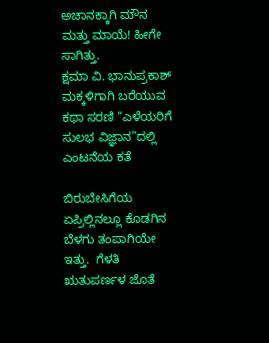ಅಚಾನಕ್ಕಾಗಿ ಮೌನ ಮತ್ತು ಮಾಯೆ! ಹೀಗೇ ಸಾಗಿತ್ತು.
ಕ್ಷಮಾ ವಿ. ಭಾನುಪ್ರಕಾಶ್‌ ಮಕ್ಕಳಿಗಾಗಿ ಬರೆಯುವ ಕಥಾ ಸರಣಿ “ಎಳೆಯರಿಗೆ ಸುಲಭ ವಿಜ್ಞಾನ”ದಲ್ಲಿ ಎಂಟನೆಯ ಕತೆ

ಬಿರುಬೇಸಿಗೆಯ ಏಪ್ರಿಲ್ಲಿನಲ್ಲೂ ಕೊಡಗಿನ ಬೆಳಗು ತಂಪಾಗಿಯೇ ಇತ್ತು.  ಗೆಳತಿ ಋತುಪರ್ಣಳ ಜೊತೆ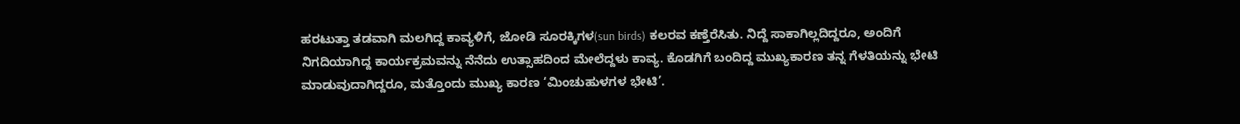ಹರಟುತ್ತಾ ತಡವಾಗಿ ಮಲಗಿದ್ದ ಕಾವ್ಯಳಿಗೆ, ಜೋಡಿ ಸೂರಕ್ಕಿಗಳ(sun birds) ಕಲರವ ಕಣ್ತೆರೆಸಿತು. ನಿದ್ದೆ ಸಾಕಾಗಿಲ್ಲದಿದ್ದರೂ, ಅಂದಿಗೆ ನಿಗದಿಯಾಗಿದ್ದ ಕಾರ್ಯಕ್ರಮವನ್ನು ನೆನೆದು ಉತ್ಸಾಹದಿಂದ ಮೇಲೆದ್ದಳು ಕಾವ್ಯ. ಕೊಡಗಿಗೆ ಬಂದಿದ್ದ ಮುಖ್ಯಕಾರಣ ತನ್ನ ಗೆಳತಿಯನ್ನು ಭೇಟಿ ಮಾಡುವುದಾಗಿದ್ದರೂ, ಮತ್ತೊಂದು ಮುಖ್ಯ ಕಾರಣ ‘ಮಿಂಚುಹುಳಗಳ ಭೇಟಿ’.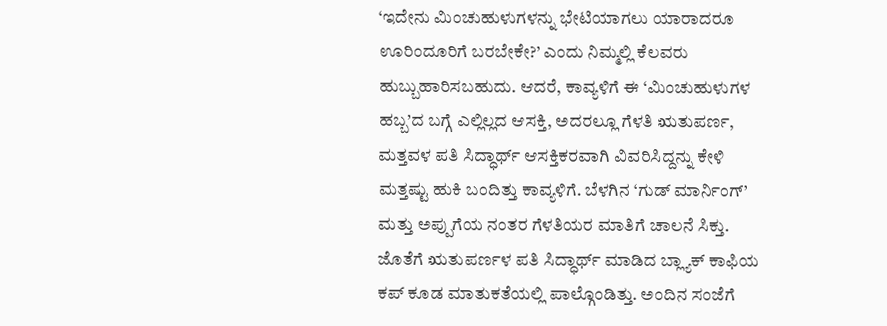‘ಇದೇನು ಮಿಂಚುಹುಳುಗಳನ್ನು ಭೇಟಿಯಾಗಲು ಯಾರಾದರೂ ಊರಿಂದೂರಿಗೆ ಬರಬೇಕೇ?’ ಎಂದು ನಿಮ್ಮಲ್ಲಿ ಕೆಲವರು ಹುಬ್ಬುಹಾರಿಸಬಹುದು. ಆದರೆ, ಕಾವ್ಯಳಿಗೆ ಈ ‘ಮಿಂಚುಹುಳುಗಳ ಹಬ್ಬ’ದ ಬಗ್ಗೆ ಎಲ್ಲಿಲ್ಲದ ಆಸಕ್ತಿ, ಅದರಲ್ಲೂ ಗೆಳತಿ ಋತುಪರ್ಣ, ಮತ್ತವಳ ಪತಿ ಸಿದ್ಧಾರ್ಥ್ ಆಸಕ್ತಿಕರವಾಗಿ ವಿವರಿಸಿದ್ದನ್ನು ಕೇಳಿ ಮತ್ತಷ್ಟು ಹುಕಿ ಬಂದಿತ್ತು ಕಾವ್ಯಳಿಗೆ. ಬೆಳಗಿನ ‘ಗುಡ್ ಮಾರ್ನಿಂಗ್’ ಮತ್ತು ಅಪ್ಪುಗೆಯ ನಂತರ ಗೆಳತಿಯರ ಮಾತಿಗೆ ಚಾಲನೆ ಸಿಕ್ತು. ಜೊತೆಗೆ ಋತುಪರ್ಣಳ ಪತಿ ಸಿದ್ಧಾರ್ಥ್ ಮಾಡಿದ ಬ್ಲ್ಯಾಕ್ ಕಾಫಿಯ ಕಪ್ ಕೂಡ ಮಾತುಕತೆಯಲ್ಲಿ ಪಾಲ್ಗೊಂಡಿತ್ತು. ಅಂದಿನ ಸಂಜೆಗೆ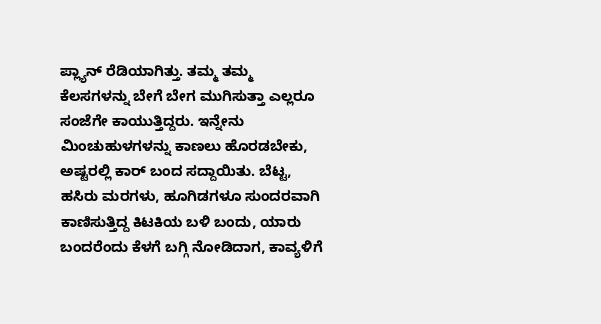ಪ್ಲ್ಯಾನ್ ರೆಡಿಯಾಗಿತ್ತು. ತಮ್ಮ ತಮ್ಮ ಕೆಲಸಗಳನ್ನು ಬೇಗೆ ಬೇಗ ಮುಗಿಸುತ್ತಾ ಎಲ್ಲರೂ ಸಂಜೆಗೇ ಕಾಯುತ್ತಿದ್ದರು. ಇನ್ನೇನು ಮಿಂಚುಹುಳಗಳನ್ನು ಕಾಣಲು ಹೊರಡಬೇಕು, ಅಷ್ಟರಲ್ಲಿ ಕಾರ್ ಬಂದ ಸದ್ದಾಯಿತು. ಬೆಟ್ಟ, ಹಸಿರು ಮರಗಳು, ಹೂಗಿಡಗಳೂ ಸುಂದರವಾಗಿ ಕಾಣಿಸುತ್ತಿದ್ದ ಕಿಟಕಿಯ ಬಳಿ ಬಂದು, ಯಾರು ಬಂದರೆಂದು ಕೆಳಗೆ ಬಗ್ಗಿ ನೋಡಿದಾಗ, ಕಾವ್ಯಳಿಗೆ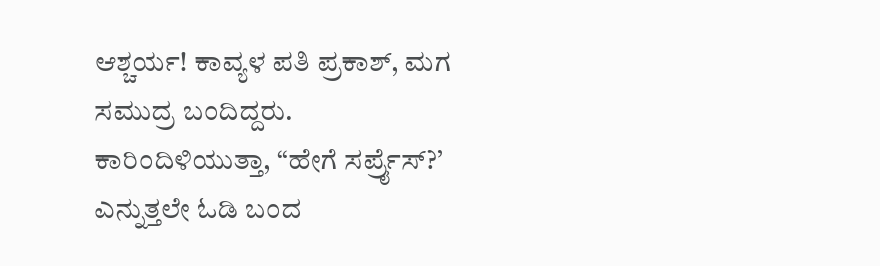ಆಶ್ಚರ್ಯ! ಕಾವ್ಯಳ ಪತಿ ಪ್ರಕಾಶ್, ಮಗ ಸಮುದ್ರ ಬಂದಿದ್ದರು. ಕಾರಿಂದಿಳಿಯುತ್ತಾ, “ಹೇಗೆ ಸರ್ಪ್ರೈಸ್?’ ಎನ್ನುತ್ತಲೇ ಓಡಿ ಬಂದ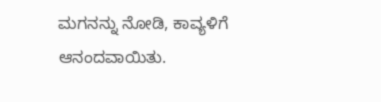ಮಗನನ್ನು ನೋಡಿ, ಕಾವ್ಯಳಿಗೆ ಆನಂದವಾಯಿತು.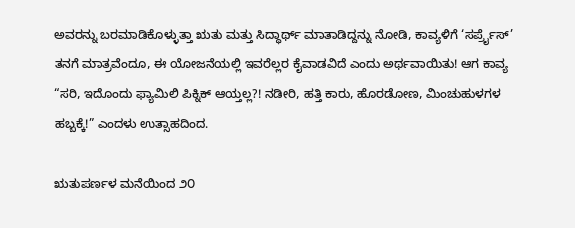ಅವರನ್ನು ಬರಮಾಡಿಕೊಳ್ಳುತ್ತಾ ಋತು ಮತ್ತು ಸಿದ್ಧಾರ್ಥ್ ಮಾತಾಡಿದ್ದನ್ನು ನೋಡಿ, ಕಾವ್ಯಳಿಗೆ ‘ಸರ್ಪ್ರೈಸ್’ ತನಗೆ ಮಾತ್ರವೆಂದೂ, ಈ ಯೋಜನೆಯಲ್ಲಿ ಇವರೆಲ್ಲರ ಕೈವಾಡವಿದೆ ಎಂದು ಅರ್ಥವಾಯಿತು! ಆಗ ಕಾವ್ಯ “ಸರಿ, ಇದೊಂದು ಫ್ಯಾಮಿಲಿ ಪಿಕ್ನಿಕ್ ಆಯ್ತಲ್ಲ?! ನಡೀರಿ, ಹತ್ತಿ ಕಾರು, ಹೊರಡೋಣ, ಮಿಂಚುಹುಳಗಳ ಹಬ್ಬಕ್ಕೆ!” ಎಂದಳು ಉತ್ಸಾಹದಿಂದ.

ಋತುಪರ್ಣಳ ಮನೆಯಿಂದ ೨೦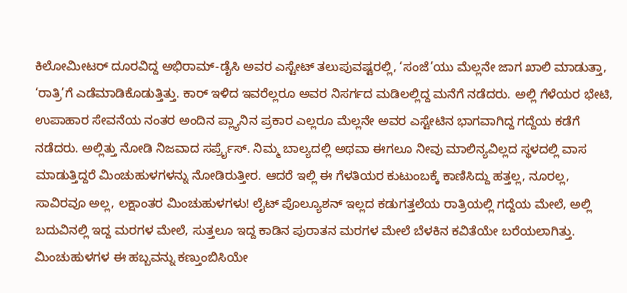ಕಿಲೋಮೀಟರ್ ದೂರವಿದ್ದ ಅಭಿರಾಮ್-ಡೈಸಿ ಅವರ ಎಸ್ಟೇಟ್ ತಲುಪುವಷ್ಟರಲ್ಲಿ, ‘ಸಂಜೆ’ಯು ಮೆಲ್ಲನೇ ಜಾಗ ಖಾಲಿ ಮಾಡುತ್ತಾ, ‘ರಾತ್ರಿ’ಗೆ ಎಡೆಮಾಡಿಕೊಡುತ್ತಿತ್ತು. ಕಾರ್ ಇಳಿದ ಇವರೆಲ್ಲರೂ ಅವರ ನಿಸರ್ಗದ ಮಡಿಲಲ್ಲಿದ್ದ ಮನೆಗೆ ನಡೆದರು. ಅಲ್ಲಿ ಗೆಳೆಯರ ಭೇಟಿ, ಉಪಾಹಾರ ಸೇವನೆಯ ನಂತರ ಅಂದಿನ ಪ್ಲ್ಯಾನಿನ ಪ್ರಕಾರ ಎಲ್ಲರೂ ಮೆಲ್ಲನೇ ಅವರ ಎಸ್ಟೇಟಿನ ಭಾಗವಾಗಿದ್ದ ಗದ್ದೆಯ ಕಡೆಗೆ ನಡೆದರು. ಅಲ್ಲಿತ್ತು ನೋಡಿ ನಿಜವಾದ ಸರ್ಪ್ರೈಸ್. ನಿಮ್ಮ ಬಾಲ್ಯದಲ್ಲಿ ಅಥವಾ ಈಗಲೂ ನೀವು ಮಾಲಿನ್ಯವಿಲ್ಲದ ಸ್ಥಳದಲ್ಲಿ ವಾಸ ಮಾಡುತ್ತಿದ್ದರೆ ಮಿಂಚುಹುಳಗಳನ್ನು ನೋಡಿರುತ್ತೀರ. ಆದರೆ ಇಲ್ಲಿ ಈ ಗೆಳತಿಯರ ಕುಟುಂಬಕ್ಕೆ ಕಾಣಿಸಿದ್ದು ಹತ್ತಲ್ಲ, ನೂರಲ್ಲ, ಸಾವಿರವೂ ಅಲ್ಲ, ಲಕ್ಷಾಂತರ ಮಿಂಚುಹುಳಗಳು! ಲೈಟ್ ಪೊಲ್ಯೂಶನ್ ಇಲ್ಲದ ಕಡುಗತ್ತಲೆಯ ರಾತ್ರಿಯಲ್ಲಿ ಗದ್ದೆಯ ಮೇಲೆ, ಅಲ್ಲಿ ಬದುವಿನಲ್ಲಿ ಇದ್ದ ಮರಗಳ ಮೇಲೆ, ಸುತ್ತಲೂ ಇದ್ದ ಕಾಡಿನ ಪುರಾತನ ಮರಗಳ ಮೇಲೆ ಬೆಳಕಿನ ಕವಿತೆಯೇ ಬರೆಯಲಾಗಿತ್ತು. ಮಿಂಚುಹುಳಗಳ ಈ ಹಬ್ಬವನ್ನು ಕಣ್ತುಂಬಿಸಿಯೇ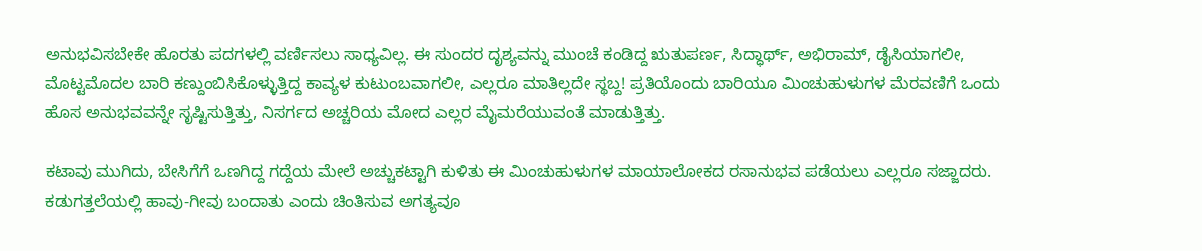ಅನುಭವಿಸಬೇಕೇ ಹೊರತು ಪದಗಳಲ್ಲಿ ವರ್ಣಿಸಲು ಸಾಧ್ಯವಿಲ್ಲ. ಈ ಸುಂದರ ದೃಶ್ಯವನ್ನು ಮುಂಚೆ ಕಂಡಿದ್ದ ಋತುಪರ್ಣ, ಸಿದ್ಧಾರ್ಥ್, ಅಭಿರಾಮ್, ಡೈಸಿಯಾಗಲೀ, ಮೊಟ್ಟಮೊದಲ ಬಾರಿ ಕಣ್ದುಂಬಿಸಿಕೊಳ್ಳುತ್ತಿದ್ದ ಕಾವ್ಯಳ ಕುಟುಂಬವಾಗಲೀ, ಎಲ್ಲರೂ ಮಾತಿಲ್ಲದೇ ಸ್ಥಬ್ದ! ಪ್ರತಿಯೊಂದು ಬಾರಿಯೂ ಮಿಂಚುಹುಳುಗಳ ಮೆರವಣಿಗೆ ಒಂದು ಹೊಸ ಅನುಭವವನ್ನೇ ಸೃಷ್ಟಿಸುತ್ತಿತ್ತು, ನಿಸರ್ಗದ ಅಚ್ಚರಿಯ ಮೋದ ಎಲ್ಲರ ಮೈಮರೆಯುವಂತೆ ಮಾಡುತ್ತಿತ್ತು.

ಕಟಾವು ಮುಗಿದು, ಬೇಸಿಗೆಗೆ ಒಣಗಿದ್ದ ಗದ್ದೆಯ ಮೇಲೆ ಅಚ್ಚುಕಟ್ಟಾಗಿ ಕುಳಿತು ಈ ಮಿಂಚುಹುಳುಗಳ ಮಾಯಾಲೋಕದ ರಸಾನುಭವ ಪಡೆಯಲು ಎಲ್ಲರೂ ಸಜ್ಜಾದರು. ಕಡುಗತ್ತಲೆಯಲ್ಲಿ ಹಾವು-ಗೀವು ಬಂದಾತು ಎಂದು ಚಿಂತಿಸುವ ಅಗತ್ಯವೂ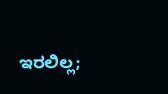ಇರಲಿಲ್ಲ;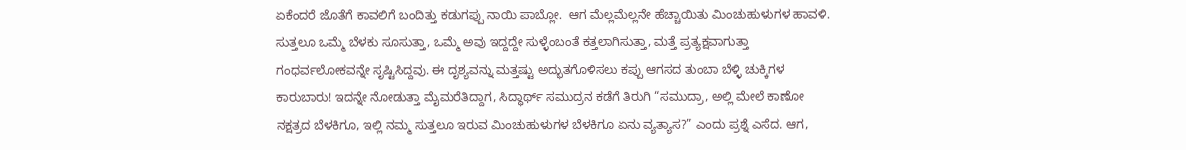ಏಕೆಂದರೆ ಜೊತೆಗೆ ಕಾವಲಿಗೆ ಬಂದಿತ್ತು ಕಡುಗಪ್ಪು ನಾಯಿ ಪಾಬ್ಲೋ.  ಆಗ ಮೆಲ್ಲಮೆಲ್ಲನೇ ಹೆಚ್ಚಾಯಿತು ಮಿಂಚುಹುಳುಗಳ ಹಾವಳಿ. ಸುತ್ತಲೂ ಒಮ್ಮೆ ಬೆಳಕು ಸೂಸುತ್ತಾ, ಒಮ್ಮೆ ಅವು ಇದ್ದದ್ದೇ ಸುಳ್ಳೆಂಬಂತೆ ಕತ್ತಲಾಗಿಸುತ್ತಾ, ಮತ್ತೆ ಪ್ರತ್ಯಕ್ಷವಾಗುತ್ತಾ ಗಂಧರ್ವಲೋಕವನ್ನೇ ಸೃಷ್ಟಿಸಿದ್ದವು. ಈ ದೃಶ್ಯವನ್ನು ಮತ್ತಷ್ಟು ಅದ್ಭುತಗೊಳಿಸಲು ಕಪ್ಪು ಆಗಸದ ತುಂಬಾ ಬೆಳ್ಳಿ ಚುಕ್ಕಿಗಳ ಕಾರುಬಾರು! ಇದನ್ನೇ ನೋಡುತ್ತಾ ಮೈಮರೆತಿದ್ದಾಗ, ಸಿದ್ಧಾರ್ಥ್ ಸಮುದ್ರನ ಕಡೆಗೆ ತಿರುಗಿ “ಸಮುದ್ರಾ, ಅಲ್ಲಿ ಮೇಲೆ ಕಾಣೋ ನಕ್ಷತ್ರದ ಬೆಳಕಿಗೂ, ಇಲ್ಲಿ ನಮ್ಮ ಸುತ್ತಲೂ ಇರುವ ಮಿಂಚುಹುಳುಗಳ ಬೆಳಕಿಗೂ ಏನು ವ್ಯತ್ಯಾಸ?” ಎಂದು ಪ್ರಶ್ನೆ ಎಸೆದ. ಆಗ,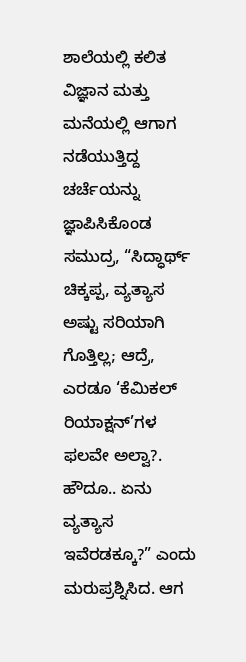ಶಾಲೆಯಲ್ಲಿ ಕಲಿತ ವಿಜ್ಞಾನ ಮತ್ತು ಮನೆಯಲ್ಲಿ ಆಗಾಗ ನಡೆಯುತ್ತಿದ್ದ ಚರ್ಚೆಯನ್ನು ಜ್ಞಾಪಿಸಿಕೊಂಡ ಸಮುದ್ರ, “ಸಿದ್ಧಾರ್ಥ್ ಚಿಕ್ಕಪ್ಪ, ವ್ಯತ್ಯಾಸ ಅಷ್ಟು ಸರಿಯಾಗಿ ಗೊತ್ತಿಲ್ಲ; ಆದ್ರೆ, ಎರಡೂ ‘ಕೆಮಿಕಲ್ ರಿಯಾಕ್ಷನ್’ಗಳ ಫಲವೇ ಅಲ್ವಾ?. ಹೌದೂ.. ಏನು ವ್ಯತ್ಯಾಸ ಇವೆರಡಕ್ಕೂ?” ಎಂದು ಮರುಪ್ರಶ್ನಿಸಿದ. ಆಗ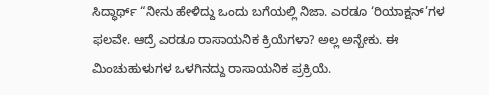ಸಿದ್ಧಾರ್ಥ್ “ನೀನು ಹೇಳಿದ್ದು ಒಂದು ಬಗೆಯಲ್ಲಿ ನಿಜಾ. ಎರಡೂ ‘ರಿಯಾಕ್ಷನ್’ಗಳ ಫಲವೇ. ಆದ್ರೆ ಎರಡೂ ರಾಸಾಯನಿಕ ಕ್ರಿಯೆಗಳಾ? ಅಲ್ಲ ಅನ್ಬೇಕು. ಈ ಮಿಂಚುಹುಳುಗಳ ಒಳಗಿನದ್ದು ರಾಸಾಯನಿಕ ಪ್ರಕ್ರಿಯೆ.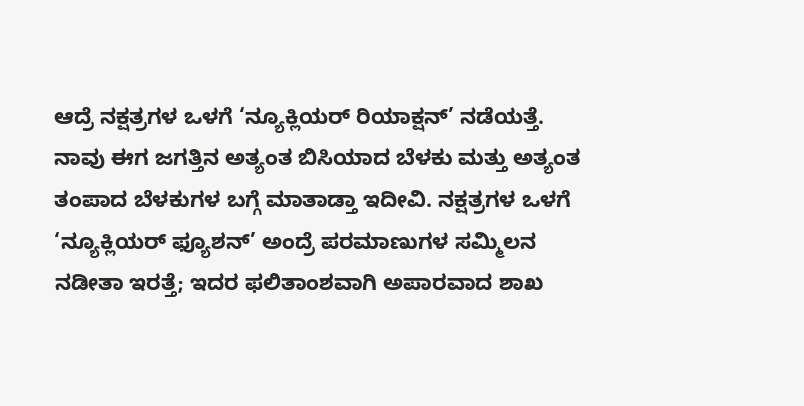ಆದ್ರೆ ನಕ್ಷತ್ರಗಳ ಒಳಗೆ ‘ನ್ಯೂಕ್ಲಿಯರ್ ರಿಯಾಕ್ಷನ್’ ನಡೆಯತ್ತೆ. ನಾವು ಈಗ ಜಗತ್ತಿನ ಅತ್ಯಂತ ಬಿಸಿಯಾದ ಬೆಳಕು ಮತ್ತು ಅತ್ಯಂತ ತಂಪಾದ ಬೆಳಕುಗಳ ಬಗ್ಗೆ ಮಾತಾಡ್ತಾ ಇದೀವಿ. ನಕ್ಷತ್ರಗಳ ಒಳಗೆ ‘ನ್ಯೂಕ್ಲಿಯರ್ ಫ್ಯೂಶನ್’ ಅಂದ್ರೆ ಪರಮಾಣುಗಳ ಸಮ್ಮಿಲನ ನಡೀತಾ ಇರತ್ತೆ; ಇದರ ಫಲಿತಾಂಶವಾಗಿ ಅಪಾರವಾದ ಶಾಖ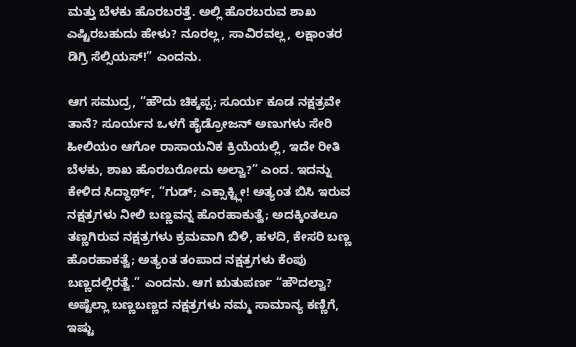ಮತ್ತು ಬೆಳಕು ಹೊರಬರತ್ತೆ. ಅಲ್ಲಿ ಹೊರಬರುವ ಶಾಖ ಎಷ್ಟಿರಬಹುದು ಹೇಳು? ನೂರಲ್ಲ, ಸಾವಿರವಲ್ಲ, ಲಕ್ಷಾಂತರ ಡಿಗ್ರಿ ಸೆಲ್ಸಿಯಸ್!” ಎಂದನು.

ಆಗ ಸಮುದ್ರ, “ಹೌದು ಚಿಕ್ಕಪ್ಪ; ಸೂರ್ಯ ಕೂಡ ನಕ್ಷತ್ರವೇ ತಾನೆ? ಸೂರ್ಯನ ಒಳಗೆ ಹೈಡ್ರೋಜನ್ ಅಣುಗಳು ಸೇರಿ ಹೀಲಿಯಂ ಆಗೋ ರಾಸಾಯನಿಕ ಕ್ರಿಯೆಯಲ್ಲಿ, ಇದೇ ರೀತಿ ಬೆಳಕು, ಶಾಖ ಹೊರಬರೋದು ಅಲ್ವಾ?” ಎಂದ. ಇದನ್ನು ಕೇಳಿದ ಸಿದ್ಧಾರ್ಥ್, “ಗುಡ್; ಎಕ್ಸಾಕ್ಟ್ಲೀ! ಅತ್ಯಂತ ಬಿಸಿ ಇರುವ ನಕ್ಷತ್ರಗಳು ನೀಲಿ ಬಣ್ಣವನ್ನ ಹೊರಹಾಕುತ್ವೆ; ಅದಕ್ಕಿಂತಲೂ ತಣ್ಣಗಿರುವ ನಕ್ಷತ್ರಗಳು ಕ್ರಮವಾಗಿ ಬಿಳಿ, ಹಳದಿ, ಕೇಸರಿ ಬಣ್ಣ ಹೊರಹಾಕತ್ವೆ; ಅತ್ಯಂತ ತಂಪಾದ ನಕ್ಷತ್ರಗಳು ಕೆಂಪು ಬಣ್ಣದಲ್ಲಿರತ್ವೆ.” ಎಂದನು. ಆಗ ಋತುಪರ್ಣ “ಹೌದಲ್ವಾ? ಅಷ್ಟೆಲ್ಲಾ ಬಣ್ಣಬಣ್ಣದ ನಕ್ಷತ್ರಗಳು ನಮ್ಮ ಸಾಮಾನ್ಯ ಕಣ್ಣಿಗೆ, ಇಷ್ಟು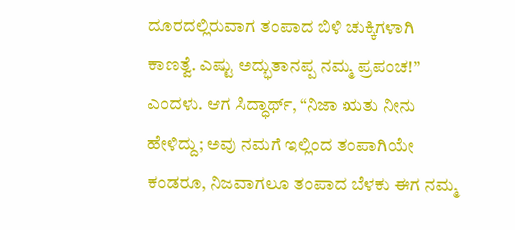ದೂರದಲ್ಲಿರುವಾಗ ತಂಪಾದ ಬಿಳಿ ಚುಕ್ಕಿಗಳಾಗಿ ಕಾಣತ್ವೆ. ಎಷ್ಟು ಅದ್ಭುತಾನಪ್ಪ ನಮ್ಮ ಪ್ರಪಂಚ!” ಎಂದಳು. ಆಗ ಸಿದ್ಧಾರ್ಥ್, “ನಿಜಾ ಋತು ನೀನು ಹೇಳಿದ್ದು; ಅವು ನಮಗೆ ಇಲ್ಲಿಂದ ತಂಪಾಗಿಯೇ ಕಂಡರೂ, ನಿಜವಾಗಲೂ ತಂಪಾದ ಬೆಳಕು ಈಗ ನಮ್ಮ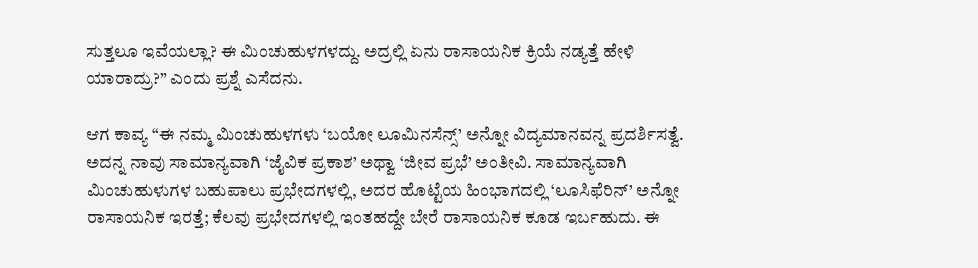ಸುತ್ತಲೂ ಇವೆಯಲ್ಲಾ? ಈ ಮಿಂಚುಹುಳಗಳದ್ದು. ಅದ್ರಲ್ಲಿ ಏನು ರಾಸಾಯನಿಕ ಕ್ರಿಯೆ ನಡ್ಯತ್ತೆ ಹೇಳಿ ಯಾರಾದ್ರು?” ಎಂದು ಪ್ರಶ್ನೆ ಎಸೆದನು.

ಆಗ ಕಾವ್ಯ “ಈ ನಮ್ಮ ಮಿಂಚುಹುಳಗಳು ‘ಬಯೋ ಲೂಮಿನಸೆನ್ಸ್’ ಅನ್ನೋ ವಿದ್ಯಮಾನವನ್ನ ಪ್ರದರ್ಶಿಸತ್ವೆ. ಅದನ್ನ ನಾವು ಸಾಮಾನ್ಯವಾಗಿ ‘ಜೈವಿಕ ಪ್ರಕಾಶ’ ಅಥ್ವಾ ‘ಜೀವ ಪ್ರಭೆ’ ಅಂತೀವಿ. ಸಾಮಾನ್ಯವಾಗಿ ಮಿಂಚುಹುಳುಗಳ ಬಹುಪಾಲು ಪ್ರಭೇದಗಳಲ್ಲಿ, ಅದರ ಹೊಟ್ಟೆಯ ಹಿಂಭಾಗದಲ್ಲಿ ‘ಲೂಸಿಫೆರಿನ್’ ಅನ್ನೋ ರಾಸಾಯನಿಕ ಇರತ್ತೆ; ಕೆಲವು ಪ್ರಭೇದಗಳಲ್ಲಿ ಇಂತಹದ್ದೇ ಬೇರೆ ರಾಸಾಯನಿಕ ಕೂಡ ಇರ್ಬಹುದು. ಈ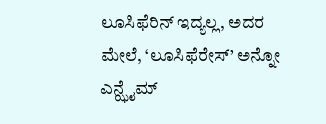ಲೂಸಿಫೆರಿನ್ ಇದ್ಯಲ್ಲ, ಅದರ ಮೇಲೆ, ‘ಲೂಸಿಫೆರೇಸ್’ ಅನ್ನೋ ಎನ್ಝೈಮ್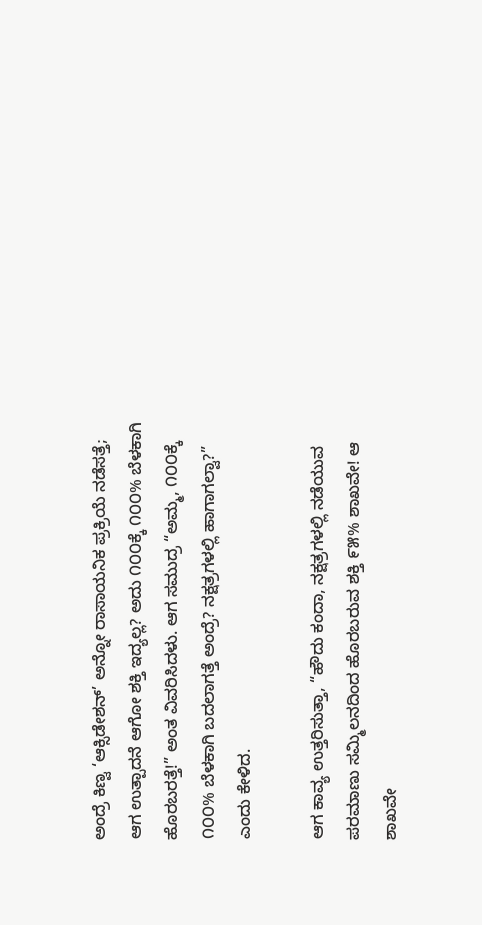ಅಂದ್ರೆ ಕಿಣ್ವ ‘ಆಕ್ಸಿಡೇಶನ್’ ಅನ್ನೋ ರಾಸಾಯನಿಕ ಪ್ರಕ್ರಿಯೆ ನಡೆಸತ್ತೆ; ಆಗ ಉತ್ಪಾದನೆ ಆಗೋ ಶಕ್ತಿ ಇದ್ಯಲ್ಲ? ಅದು ೧೦೦ಕ್ಕೆ ೧೦೦% ಬೆಳಕಾಗಿ ಹೊರಬರತ್ತೆ!” ಅಂತ ವಿವರಿಸಿದಳು. ಆಗ ಸಮುದ್ರ “ಅಮ್ಮ, ೧೦೦ಕ್ಕೆ ೧೦೦% ಬೆಳಕಾಗಿ ಬದಲಾಗತ್ತೆ ಅಂದ್ರೆ? ನಕ್ಷತ್ರಗಳಲ್ಲಿ ಹಾಗಾಗಲ್ವಾ?” ಎಂದು ಕೇಳಿದ.

ಆಗ ಕಾವ್ಯ ಉತ್ತರಿಸುತ್ತಾ, “ಹೌದು ಕಂದಾ, ನಕ್ಷತ್ರಗಳಲ್ಲಿ ನಡೆಯುವ ಪರಮಾಣು ಸಮ್ಮಿಲನದಿಂದ ಹೊರಬರುವ ಶಕ್ತಿ ೯೫% ಶಾಖವೇ! ಆ ಶಾಖವೇ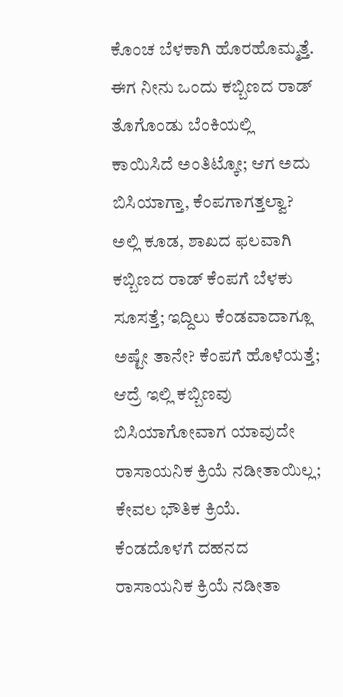ಕೊಂಚ ಬೆಳಕಾಗಿ ಹೊರಹೊಮ್ಮತ್ತೆ. ಈಗ ನೀನು ಒಂದು ಕಬ್ಬಿಣದ ರಾಡ್ ತೊಗೊಂಡು ಬೆಂಕಿಯಲ್ಲಿ ಕಾಯಿಸಿದೆ ಅಂತಿಟ್ಕೋ; ಆಗ ಅದು ಬಿಸಿಯಾಗ್ತಾ, ಕೆಂಪಗಾಗತ್ತಲ್ವಾ? ಅಲ್ಲಿ ಕೂಡ, ಶಾಖದ ಫಲವಾಗಿ ಕಬ್ಬಿಣದ ರಾಡ್ ಕೆಂಪಗೆ ಬೆಳಕು ಸೂಸತ್ತೆ; ಇದ್ದಿಲು ಕೆಂಡವಾದಾಗ್ಲೂ ಅಷ್ಟೇ ತಾನೇ? ಕೆಂಪಗೆ ಹೊಳೆಯತ್ತೆ; ಆದ್ರೆ ಇಲ್ಲಿ ಕಬ್ಬಿಣವು ಬಿಸಿಯಾಗೋವಾಗ ಯಾವುದೇ ರಾಸಾಯನಿಕ ಕ್ರಿಯೆ ನಡೀತಾಯಿಲ್ಲ; ಕೇವಲ ಭೌತಿಕ ಕ್ರಿಯೆ. ಕೆಂಡದೊಳಗೆ ದಹನದ ರಾಸಾಯನಿಕ ಕ್ರಿಯೆ ನಡೀತಾ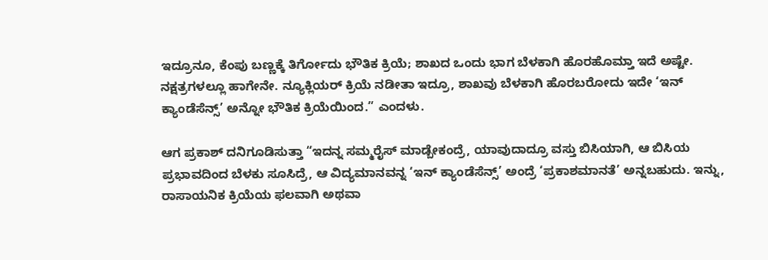ಇದ್ರೂನೂ, ಕೆಂಪು ಬಣ್ಣಕ್ಕೆ ತಿರ್ಗೋದು ಭೌತಿಕ ಕ್ರಿಯೆ; ಶಾಖದ ಒಂದು ಭಾಗ ಬೆಳಕಾಗಿ ಹೊರಹೊಮ್ತಾ ಇದೆ ಅಷ್ಟೇ. ನಕ್ಷತ್ರಗಳಲ್ಲೂ ಹಾಗೇನೇ. ನ್ಯೂಕ್ಲಿಯರ್ ಕ್ರಿಯೆ ನಡೀತಾ ಇದ್ರೂ, ಶಾಖವು ಬೆಳಕಾಗಿ ಹೊರಬರೋದು ಇದೇ ‘ಇನ್ ಕ್ಯಾಂಡೆಸೆನ್ಸ್’ ಅನ್ನೋ ಭೌತಿಕ ಕ್ರಿಯೆಯಿಂದ.” ಎಂದಳು.

ಆಗ ಪ್ರಕಾಶ್ ದನಿಗೂಡಿಸುತ್ತಾ “ಇದನ್ನ ಸಮ್ಮರೈಸ್ ಮಾಡ್ಬೇಕಂದ್ರೆ, ಯಾವುದಾದ್ರೂ ವಸ್ತು ಬಿಸಿಯಾಗಿ, ಆ ಬಿಸಿಯ ಪ್ರಭಾವದಿಂದ ಬೆಳಕು ಸೂಸಿದ್ರೆ, ಆ ವಿದ್ಯಮಾನವನ್ನ ‘ಇನ್ ಕ್ಯಾಂಡೆಸೆನ್ಸ್’ ಅಂದ್ರೆ ‘ಪ್ರಕಾಶಮಾನತೆ’ ಅನ್ನಬಹುದು. ಇನ್ನು, ರಾಸಾಯನಿಕ ಕ್ರಿಯೆಯ ಫಲವಾಗಿ ಅಥವಾ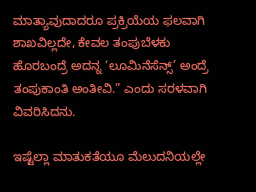ಮಾತ್ಯಾವುದಾದರೂ ಪ್ರಕ್ರಿಯೆಯ ಫಲವಾಗಿ ಶಾಖವಿಲ್ಲದೇ, ಕೇವಲ ತಂಪುಬೆಳಕು ಹೊರಬಂದ್ರೆ ಅದನ್ನ ‘ಲೂಮಿನೆಸೆನ್ಸ್’ ಅಂದ್ರೆ ತಂಪುಕಾಂತಿ ಅಂತೀವಿ.” ಎಂದು ಸರಳವಾಗಿ ವಿವರಿಸಿದನು.

ಇಷ್ಟೆಲ್ಲಾ ಮಾತುಕತೆಯೂ ಮೆಲುದನಿಯಲ್ಲೇ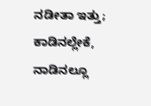ನಡೀತಾ ಇತ್ತು; ಕಾಡಿನಲ್ಲೇಕೆ, ನಾಡಿನಲ್ಲೂ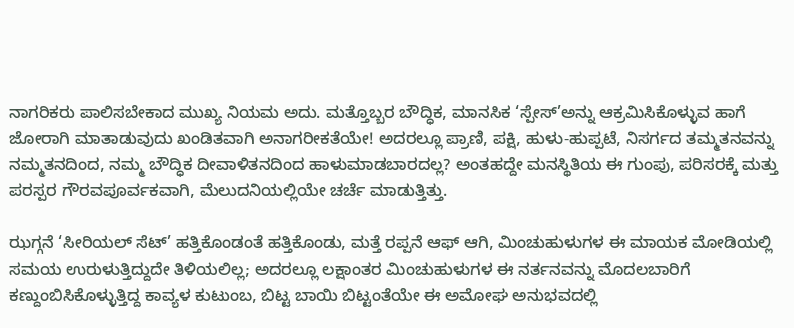ನಾಗರಿಕರು ಪಾಲಿಸಬೇಕಾದ ಮುಖ್ಯ ನಿಯಮ ಅದು. ಮತ್ತೊಬ್ಬರ ಬೌದ್ಧಿಕ, ಮಾನಸಿಕ ‘ಸ್ಪೇಸ್’ಅನ್ನು ಆಕ್ರಮಿಸಿಕೊಳ್ಳುವ ಹಾಗೆ ಜೋರಾಗಿ ಮಾತಾಡುವುದು ಖಂಡಿತವಾಗಿ ಅನಾಗರೀಕತೆಯೇ! ಅದರಲ್ಲೂ ಪ್ರಾಣಿ, ಪಕ್ಷಿ, ಹುಳು-ಹುಪ್ಪಟೆ, ನಿಸರ್ಗದ ತಮ್ಮತನವನ್ನು ನಮ್ಮತನದಿಂದ, ನಮ್ಮ ಬೌದ್ಧಿಕ ದೀವಾಳಿತನದಿಂದ ಹಾಳುಮಾಡಬಾರದಲ್ಲ? ಅಂತಹದ್ದೇ ಮನಸ್ಥಿತಿಯ ಈ ಗುಂಪು, ಪರಿಸರಕ್ಕೆ ಮತ್ತು ಪರಸ್ಪರ ಗೌರವಪೂರ್ವಕವಾಗಿ, ಮೆಲುದನಿಯಲ್ಲಿಯೇ ಚರ್ಚೆ ಮಾಡುತ್ತಿತ್ತು.

ಝಗ್ಗನೆ ‘ಸೀರಿಯಲ್ ಸೆಟ್’ ಹತ್ತಿಕೊಂಡಂತೆ ಹತ್ತಿಕೊಂಡು, ಮತ್ತೆ ರಪ್ಪನೆ ಆಫ್ ಆಗಿ, ಮಿಂಚುಹುಳುಗಳ ಈ ಮಾಯಕ ಮೋಡಿಯಲ್ಲಿ ಸಮಯ ಉರುಳುತ್ತಿದ್ದುದೇ ತಿಳಿಯಲಿಲ್ಲ; ಅದರಲ್ಲೂ ಲಕ್ಷಾಂತರ ಮಿಂಚುಹುಳುಗಳ ಈ ನರ್ತನವನ್ನು ಮೊದಲಬಾರಿಗೆ ಕಣ್ದುಂಬಿಸಿಕೊಳ್ಳುತ್ತಿದ್ದ ಕಾವ್ಯಳ ಕುಟುಂಬ, ಬಿಟ್ಟ ಬಾಯಿ ಬಿಟ್ಟಂತೆಯೇ ಈ ಅಮೋಘ ಅನುಭವದಲ್ಲಿ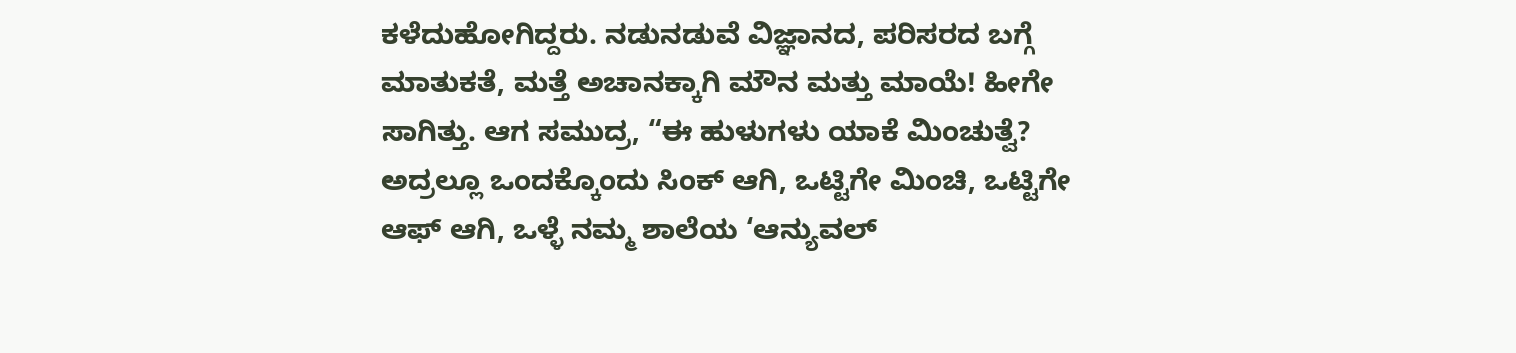ಕಳೆದುಹೋಗಿದ್ದರು. ನಡುನಡುವೆ ವಿಜ್ಞಾನದ, ಪರಿಸರದ ಬಗ್ಗೆ ಮಾತುಕತೆ, ಮತ್ತೆ ಅಚಾನಕ್ಕಾಗಿ ಮೌನ ಮತ್ತು ಮಾಯೆ! ಹೀಗೇ ಸಾಗಿತ್ತು. ಆಗ ಸಮುದ್ರ, “ಈ ಹುಳುಗಳು ಯಾಕೆ ಮಿಂಚುತ್ವೆ? ಅದ್ರಲ್ಲೂ ಒಂದಕ್ಕೊಂದು ಸಿಂಕ್ ಆಗಿ, ಒಟ್ಟಿಗೇ ಮಿಂಚಿ, ಒಟ್ಟಿಗೇ ಆಫ್ ಆಗಿ, ಒಳ್ಳೆ ನಮ್ಮ ಶಾಲೆಯ ‘ಆನ್ಯುವಲ್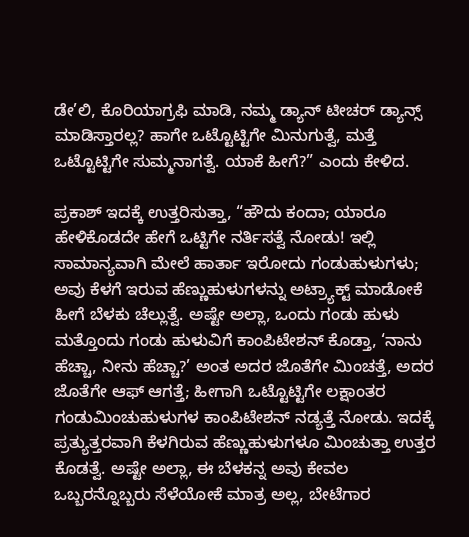ಡೇ’ಲಿ, ಕೊರಿಯಾಗ್ರಫಿ ಮಾಡಿ, ನಮ್ಮ ಡ್ಯಾನ್ ಟೀಚರ್ ಡ್ಯಾನ್ಸ್ ಮಾಡಿಸ್ತಾರಲ್ಲ? ಹಾಗೇ ಒಟ್ಟೊಟ್ಟಿಗೇ ಮಿನುಗುತ್ವೆ, ಮತ್ತೆ ಒಟ್ಟೊಟ್ಟಿಗೇ ಸುಮ್ಮನಾಗತ್ವೆ. ಯಾಕೆ ಹೀಗೆ?” ಎಂದು ಕೇಳಿದ.

ಪ್ರಕಾಶ್ ಇದಕ್ಕೆ ಉತ್ತರಿಸುತ್ತಾ, “ಹೌದು ಕಂದಾ; ಯಾರೂ ಹೇಳಿಕೊಡದೇ ಹೇಗೆ ಒಟ್ಟಿಗೇ ನರ್ತಿಸತ್ವೆ ನೋಡು! ಇಲ್ಲಿ ಸಾಮಾನ್ಯವಾಗಿ ಮೇಲೆ ಹಾರ್ತಾ ಇರೋದು ಗಂಡುಹುಳುಗಳು; ಅವು ಕೆಳಗೆ ಇರುವ ಹೆಣ್ಣುಹುಳುಗಳನ್ನು ಅಟ್ರ್ಯಾಕ್ಟ್ ಮಾಡೋಕೆ ಹೀಗೆ ಬೆಳಕು ಚೆಲ್ಲುತ್ವೆ. ಅಷ್ಟೇ ಅಲ್ಲಾ, ಒಂದು ಗಂಡು ಹುಳು ಮತ್ತೊಂದು ಗಂಡು ಹುಳುವಿಗೆ ಕಾಂಪಿಟೇಶನ್ ಕೊಡ್ತಾ, ‘ನಾನು ಹೆಚ್ಚಾ, ನೀನು ಹೆಚ್ಚಾ?’ ಅಂತ ಅದರ ಜೊತೆಗೇ ಮಿಂಚತ್ತೆ, ಅದರ ಜೊತೆಗೇ ಆಫ್ ಆಗತ್ತೆ; ಹೀಗಾಗಿ ಒಟ್ಟೊಟ್ಟಿಗೇ ಲಕ್ಷಾಂತರ ಗಂಡುಮಿಂಚುಹುಳುಗಳ ಕಾಂಪಿಟೇಶನ್ ನಡ್ಯತ್ತೆ ನೋಡು. ಇದಕ್ಕೆ ಪ್ರತ್ಯುತ್ತರವಾಗಿ ಕೆಳಗಿರುವ ಹೆಣ್ಣುಹುಳುಗಳೂ ಮಿಂಚುತ್ತಾ ಉತ್ತರ ಕೊಡತ್ವೆ. ಅಷ್ಟೇ ಅಲ್ಲಾ, ಈ ಬೆಳಕನ್ನ ಅವು ಕೇವಲ ಒಬ್ಬರನ್ನೊಬ್ಬರು ಸೆಳೆಯೋಕೆ ಮಾತ್ರ ಅಲ್ಲ, ಬೇಟೆಗಾರ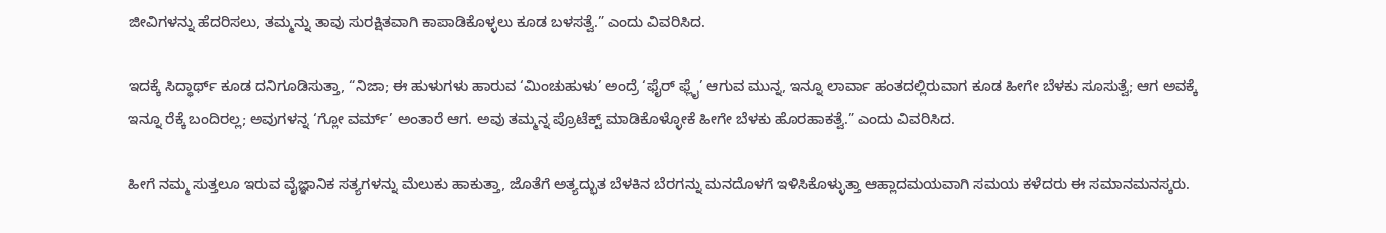ಜೀವಿಗಳನ್ನು ಹೆದರಿಸಲು, ತಮ್ಮನ್ನು ತಾವು ಸುರಕ್ಷಿತವಾಗಿ ಕಾಪಾಡಿಕೊಳ್ಳಲು ಕೂಡ ಬಳಸತ್ವೆ.” ಎಂದು ವಿವರಿಸಿದ.

ಇದಕ್ಕೆ ಸಿದ್ಧಾರ್ಥ್ ಕೂಡ ದನಿಗೂಡಿಸುತ್ತಾ, “ನಿಜಾ; ಈ ಹುಳುಗಳು ಹಾರುವ ‘ಮಿಂಚುಹುಳು’ ಅಂದ್ರೆ ‘ಫೈರ್ ಫ್ಲೈ’ ಆಗುವ ಮುನ್ನ, ಇನ್ನೂ ಲಾರ್ವಾ ಹಂತದಲ್ಲಿರುವಾಗ ಕೂಡ ಹೀಗೇ ಬೆಳಕು ಸೂಸುತ್ವೆ; ಆಗ ಅವಕ್ಕೆ ಇನ್ನೂ ರೆಕ್ಕೆ ಬಂದಿರಲ್ಲ; ಅವುಗಳನ್ನ ‘ಗ್ಲೋ ವರ್ಮ್’ ಅಂತಾರೆ ಆಗ. ಅವು ತಮ್ಮನ್ನ ಪ್ರೊಟೆಕ್ಟ್ ಮಾಡಿಕೊಳ್ಳೋಕೆ ಹೀಗೇ ಬೆಳಕು ಹೊರಹಾಕತ್ವೆ.” ಎಂದು ವಿವರಿಸಿದ.

ಹೀಗೆ ನಮ್ಮ ಸುತ್ತಲೂ ಇರುವ ವೈಜ್ಞಾನಿಕ ಸತ್ಯಗಳನ್ನು ಮೆಲುಕು ಹಾಕುತ್ತಾ, ಜೊತೆಗೆ ಅತ್ಯದ್ಭುತ ಬೆಳಕಿನ ಬೆರಗನ್ನು ಮನದೊಳಗೆ ಇಳಿಸಿಕೊಳ್ಳುತ್ತಾ ಆಹ್ಲಾದಮಯವಾಗಿ ಸಮಯ ಕಳೆದರು ಈ ಸಮಾನಮನಸ್ಕರು.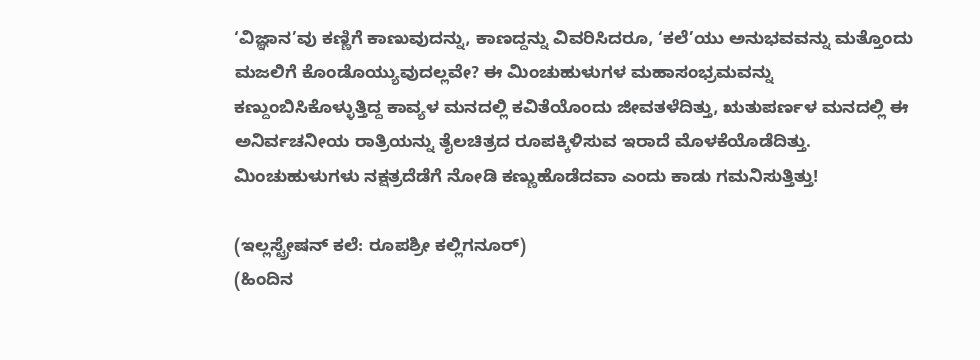‘ವಿಜ್ಞಾನ’ವು ಕಣ್ಣಿಗೆ ಕಾಣುವುದನ್ನು, ಕಾಣದ್ದನ್ನು ವಿವರಿಸಿದರೂ, ‘ಕಲೆ’ಯು ಅನುಭವವನ್ನು ಮತ್ತೊಂದು ಮಜಲಿಗೆ ಕೊಂಡೊಯ್ಯುವುದಲ್ಲವೇ? ಈ ಮಿಂಚುಹುಳುಗಳ ಮಹಾಸಂಭ್ರಮವನ್ನು ಕಣ್ದುಂಬಿಸಿಕೊಳ್ಳುತ್ತಿದ್ದ ಕಾವ್ಯಳ ಮನದಲ್ಲಿ ಕವಿತೆಯೊಂದು ಜೀವತಳೆದಿತ್ತು, ಋತುಪರ್ಣಳ ಮನದಲ್ಲಿ ಈ ಅನಿರ್ವಚನೀಯ ರಾತ್ರಿಯನ್ನು ತೈಲಚಿತ್ರದ ರೂಪಕ್ಕಿಳಿಸುವ ಇರಾದೆ ಮೊಳಕೆಯೊಡೆದಿತ್ತು. ಮಿಂಚುಹುಳುಗಳು ನಕ್ಷತ್ರದೆಡೆಗೆ ನೋಡಿ ಕಣ್ಣುಹೊಡೆದವಾ ಎಂದು ಕಾಡು ಗಮನಿಸುತ್ತಿತ್ತು!

(ಇಲ್ಲಸ್ಟ್ರೇಷನ್‌ ಕಲೆ: ರೂಪಶ್ರೀ ಕಲ್ಲಿಗನೂರ್)
(ಹಿಂದಿನ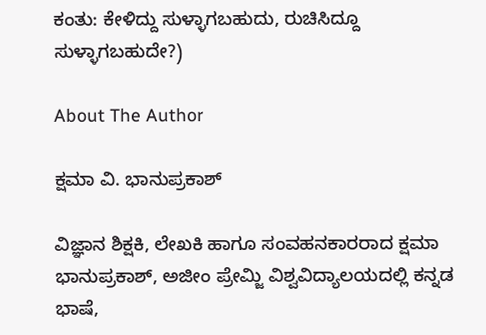ಕಂತು: ಕೇಳಿದ್ದು ಸುಳ್ಳಾಗಬಹುದು, ರುಚಿಸಿದ್ದೂ ಸುಳ್ಳಾಗಬಹುದೇ?)

About The Author

ಕ್ಷಮಾ ವಿ. ಭಾನುಪ್ರಕಾಶ್

ವಿಜ್ಞಾನ ಶಿಕ್ಷಕಿ, ಲೇಖಕಿ ಹಾಗೂ ಸಂವಹನಕಾರರಾದ ಕ್ಷಮಾ ಭಾನುಪ್ರಕಾಶ್, ಅಜೀಂ ಪ್ರೇಮ್ಜಿ ವಿಶ್ವವಿದ್ಯಾಲಯದಲ್ಲಿ ಕನ್ನಡ ಭಾಷೆ,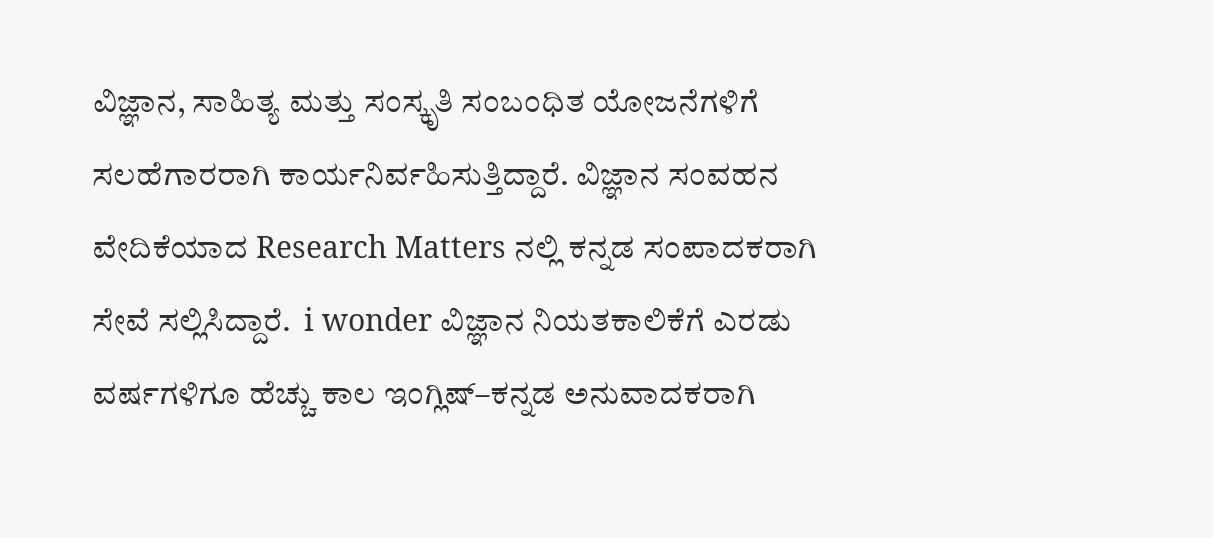ವಿಜ್ಞಾನ, ಸಾಹಿತ್ಯ ಮತ್ತು ಸಂಸ್ಕೃತಿ ಸಂಬಂಧಿತ ಯೋಜನೆಗಳಿಗೆ ಸಲಹೆಗಾರರಾಗಿ ಕಾರ್ಯನಿರ್ವಹಿಸುತ್ತಿದ್ದಾರೆ. ವಿಜ್ಞಾನ ಸಂವಹನ ವೇದಿಕೆಯಾದ Research Matters ನಲ್ಲಿ ಕನ್ನಡ ಸಂಪಾದಕರಾಗಿ ಸೇವೆ ಸಲ್ಲಿಸಿದ್ದಾರೆ.  i wonder ವಿಜ್ಞಾನ ನಿಯತಕಾಲಿಕೆಗೆ ಎರಡು ವರ್ಷಗಳಿಗೂ ಹೆಚ್ಚು ಕಾಲ ಇಂಗ್ಲಿಷ್–ಕನ್ನಡ ಅನುವಾದಕರಾಗಿ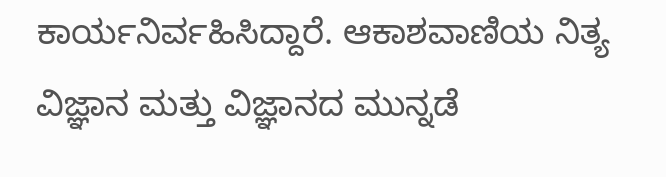ಕಾರ್ಯನಿರ್ವಹಿಸಿದ್ದಾರೆ. ಆಕಾಶವಾಣಿಯ ನಿತ್ಯ ವಿಜ್ಞಾನ ಮತ್ತು ವಿಜ್ಞಾನದ ಮುನ್ನಡೆ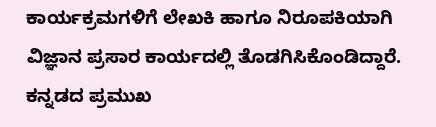ಕಾರ್ಯಕ್ರಮಗಳಿಗೆ ಲೇಖಕಿ ಹಾಗೂ ನಿರೂಪಕಿಯಾಗಿ ವಿಜ್ಞಾನ ಪ್ರಸಾರ ಕಾರ್ಯದಲ್ಲಿ ತೊಡಗಿಸಿಕೊಂಡಿದ್ದಾರೆ. ಕನ್ನಡದ ಪ್ರಮುಖ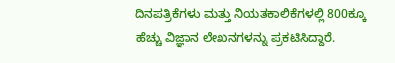ದಿನಪತ್ರಿಕೆಗಳು ಮತ್ತು ನಿಯತಕಾಲಿಕೆಗಳಲ್ಲಿ 800ಕ್ಕೂ ಹೆಚ್ಚು ವಿಜ್ಞಾನ ಲೇಖನಗಳನ್ನು ಪ್ರಕಟಿಸಿದ್ದಾರೆ.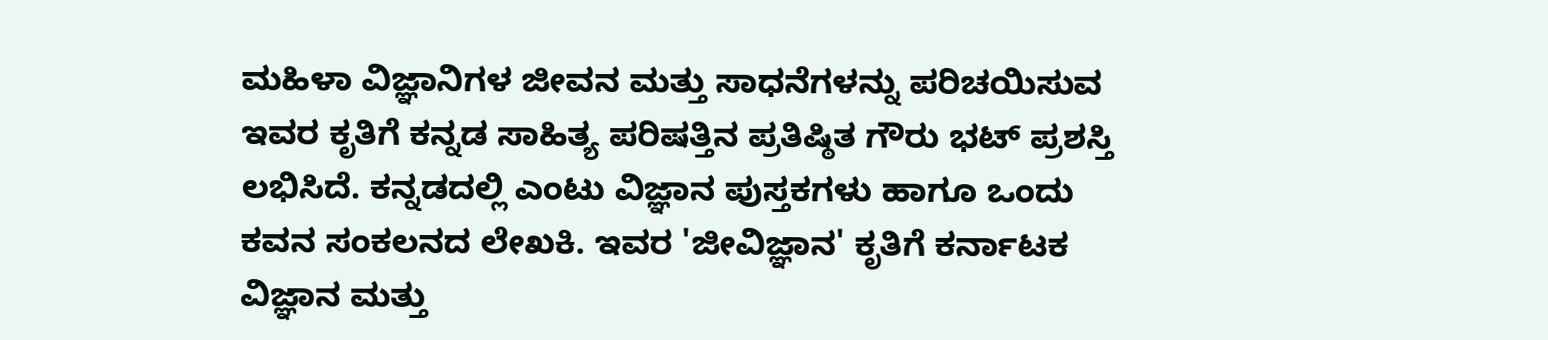ಮಹಿಳಾ ವಿಜ್ಞಾನಿಗಳ ಜೀವನ ಮತ್ತು ಸಾಧನೆಗಳನ್ನು ಪರಿಚಯಿಸುವ ಇವರ ಕೃತಿಗೆ ಕನ್ನಡ ಸಾಹಿತ್ಯ ಪರಿಷತ್ತಿನ ಪ್ರತಿಷ್ಠಿತ ಗೌರು ಭಟ್ ಪ್ರಶಸ್ತಿ ಲಭಿಸಿದೆ. ಕನ್ನಡದಲ್ಲಿ ಎಂಟು ವಿಜ್ಞಾನ ಪುಸ್ತಕಗಳು ಹಾಗೂ ಒಂದು ಕವನ ಸಂಕಲನದ ಲೇಖಕಿ. ಇವರ 'ಜೀವಿಜ್ಞಾನ' ಕೃತಿಗೆ ಕರ್ನಾಟಕ ವಿಜ್ಞಾನ ಮತ್ತು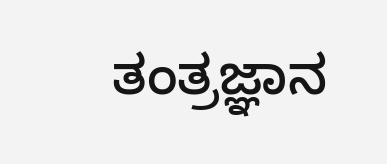ತಂತ್ರಜ್ಞಾನ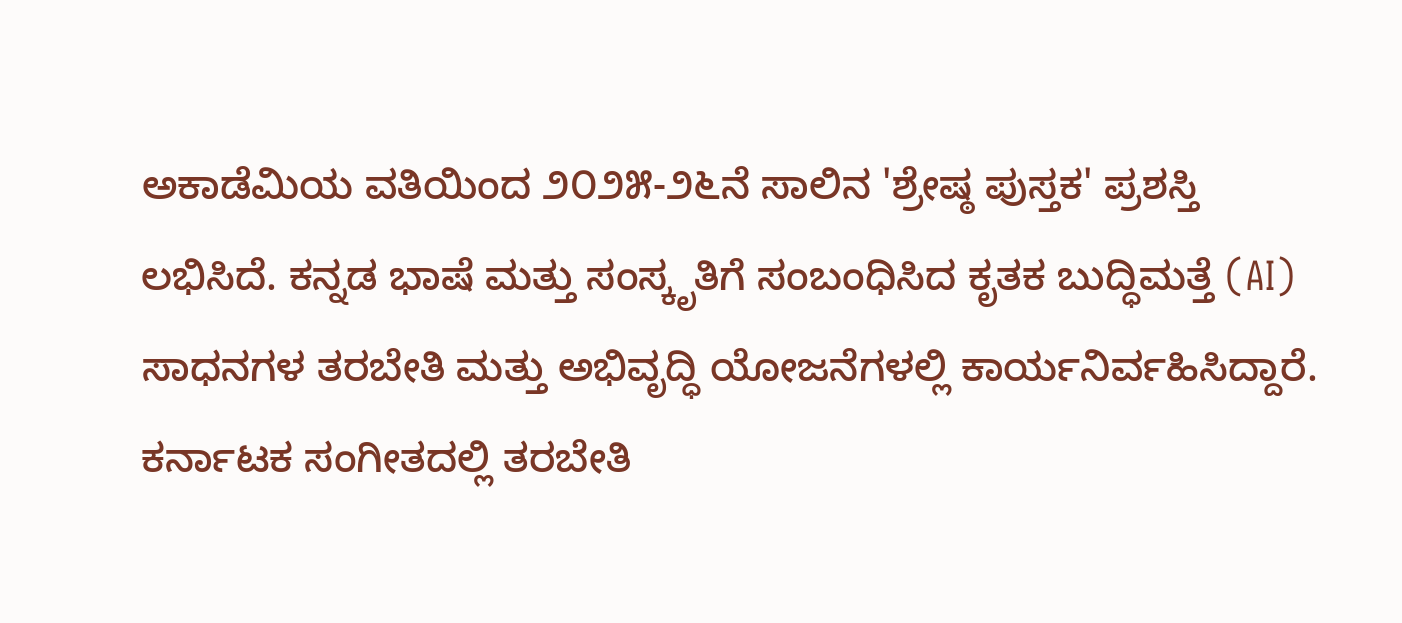ಅಕಾಡೆಮಿಯ ವತಿಯಿಂದ ೨೦೨೫-೨೬ನೆ ಸಾಲಿನ 'ಶ್ರೇಷ್ಠ ಪುಸ್ತಕ' ಪ್ರಶಸ್ತಿ ಲಭಿಸಿದೆ. ಕನ್ನಡ ಭಾಷೆ ಮತ್ತು ಸಂಸ್ಕೃತಿಗೆ ಸಂಬಂಧಿಸಿದ ಕೃತಕ ಬುದ್ಧಿಮತ್ತೆ (AI) ಸಾಧನಗಳ ತರಬೇತಿ ಮತ್ತು ಅಭಿವೃದ್ಧಿ ಯೋಜನೆಗಳಲ್ಲಿ ಕಾರ್ಯನಿರ್ವಹಿಸಿದ್ದಾರೆ. ಕರ್ನಾಟಕ ಸಂಗೀತದಲ್ಲಿ ತರಬೇತಿ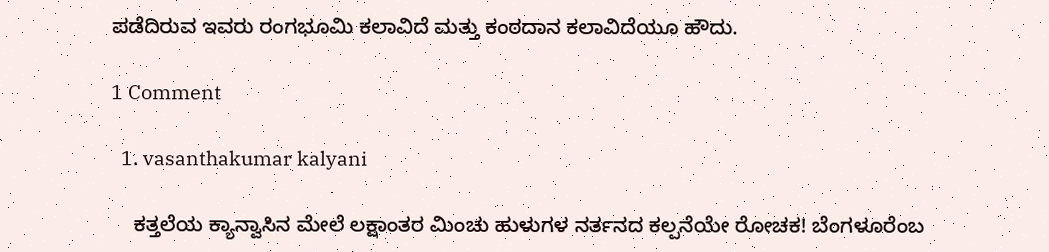ಪಡೆದಿರುವ ಇವರು ರಂಗಭೂಮಿ ಕಲಾವಿದೆ ಮತ್ತು ಕಂಠದಾನ ಕಲಾವಿದೆಯೂ ಹೌದು.

1 Comment

  1. vasanthakumar kalyani

    ಕತ್ತಲೆಯ ಕ್ಯಾನ್ವಾಸಿನ ಮೇಲೆ ಲಕ್ಷಾಂತರ ಮಿಂಚು ಹುಳುಗಳ ನರ್ತನದ ಕಲ್ಪನೆಯೇ ರೋಚಕ! ಬೆಂಗಳೂರೆಂಬ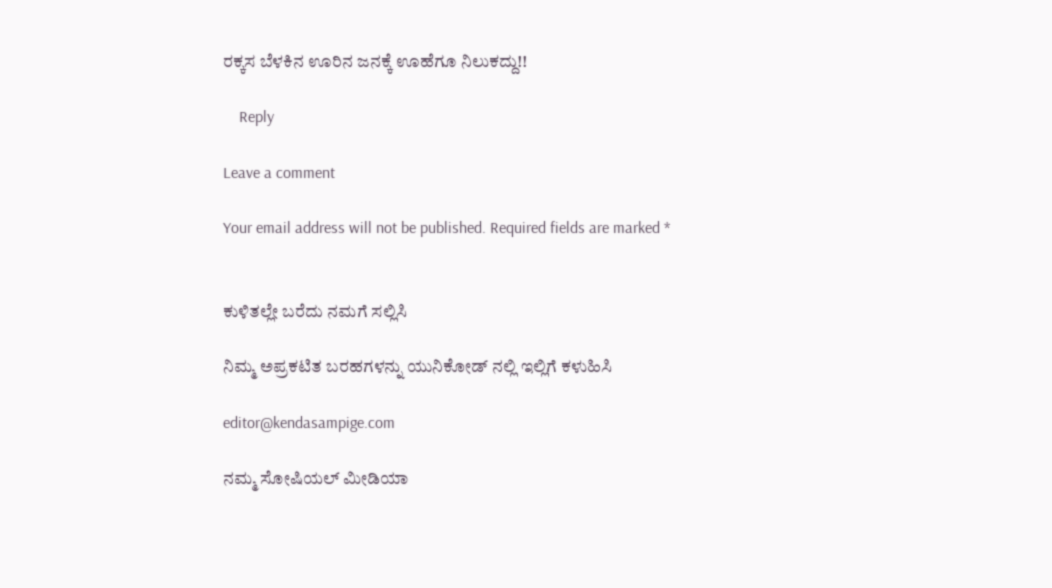ರಕ್ಕಸ ಬೆಳಕಿನ ಊರಿನ ಜನಕ್ಕೆ ಊಹೆಗೂ ನಿಲುಕದ್ದು!!

    Reply

Leave a comment

Your email address will not be published. Required fields are marked *


ಕುಳಿತಲ್ಲೇ ಬರೆದು ನಮಗೆ ಸಲ್ಲಿಸಿ

ನಿಮ್ಮ ಅಪ್ರಕಟಿತ ಬರಹಗಳನ್ನು ಯುನಿಕೋಡ್ ನಲ್ಲಿ ಇಲ್ಲಿಗೆ ಕಳುಹಿಸಿ

editor@kendasampige.com

ನಮ್ಮ ಸೋಷಿಯಲ್‌ ಮೀಡಿಯಾ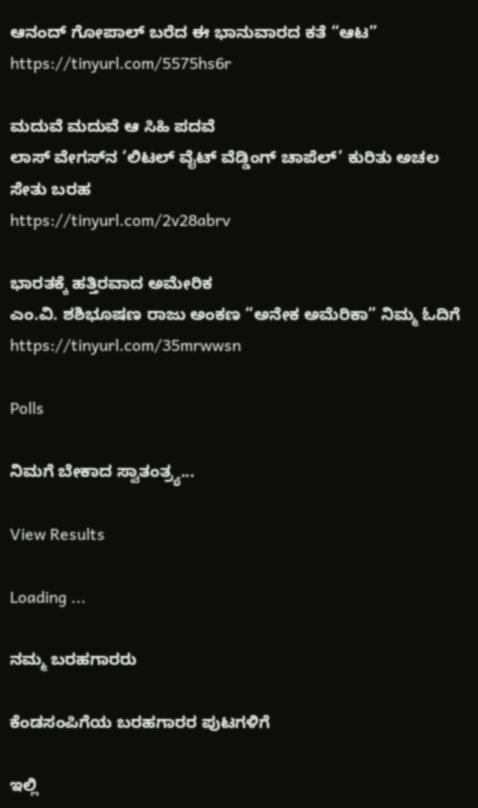ಆನಂದ್‌ ಗೋಪಾಲ್‌ ಬರೆದ ಈ ಭಾನುವಾರದ ಕತೆ “ಆಟ”
https://tinyurl.com/5575hs6r

ಮದುವೆ ಮದುವೆ ಆ ಸಿಹಿ ಪದವೆ
ಲಾಸ್‌ ವೇಗಸ್‌ನ ‘ಲಿಟಲ್ ವೈಟ್ ವೆಡ್ಡಿಂಗ್ ಚಾಪೆಲ್’ ಕುರಿತು ಅಚಲ ಸೇತು ಬರಹ
https://tinyurl.com/2v28abrv

ಭಾರತಕ್ಕೆ ಹತ್ತಿರವಾದ ಅಮೇರಿಕ
ಎಂ.ವಿ. ಶಶಿಭೂಷಣ ರಾಜು ಅಂಕಣ “ಅನೇಕ ಅಮೆರಿಕಾ” ನಿಮ್ಮ ಓದಿಗೆ
https://tinyurl.com/35mrwwsn

Polls

ನಿಮಗೆ ಬೇಕಾದ ಸ್ವಾತಂತ್ರ್ಯ...

View Results

Loading ...

ನಮ್ಮ ಬರಹಗಾರರು

ಕೆಂಡಸಂಪಿಗೆಯ ಬರಹಗಾರರ ಪುಟಗಳಿಗೆ

ಇಲ್ಲಿ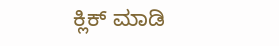ಕ್ಲಿಕ್ ಮಾಡಿ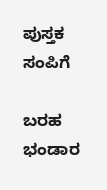ಪುಸ್ತಕ ಸಂಪಿಗೆ

ಬರಹ ಭಂಡಾರ